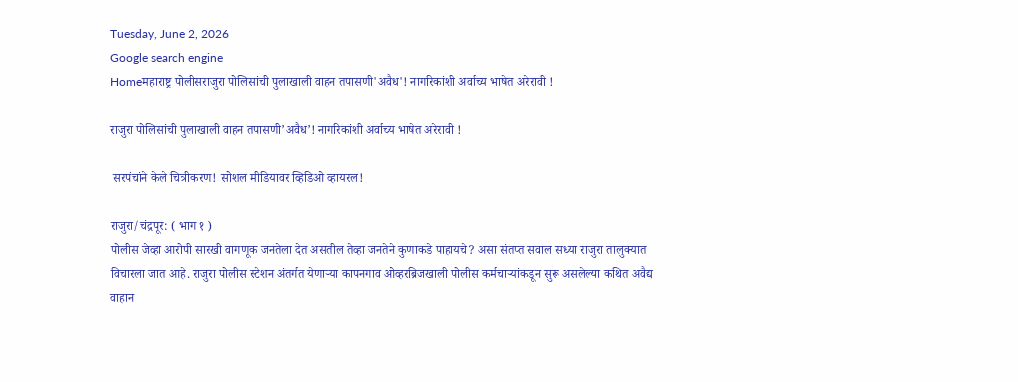Tuesday, June 2, 2026
Google search engine
Homeमहाराष्ट्र पोलीसराजुरा पोलिसांची पुलाखाली वाहन तपासणी'अवैध'! नागरिकांशी अर्वाच्य भाषेत अरेरावी !

राजुरा पोलिसांची पुलाखाली वाहन तपासणी’अवैध’! नागरिकांशी अर्वाच्य भाषेत अरेरावी !

 सरपंचांने केले चित्रीकरण! सोशल मीडियावर व्हिडिओ व्हायरल!

राजुरा/चंद्रपूर: ( भाग १ )
पोलीस जेव्हा आरोपी सारखी वागणूक जनतेला देत असतील तेव्हा जनतेने कुणाकडे पाहायचे? असा संतप्त सवाल सध्या राजुरा तालुक्यात विचारला जात आहे. राजुरा पोलीस स्टेशन अंतर्गत येणाऱ्या कापनगाव ओव्हरब्रिजखाली पोलीस कर्मचाऱ्यांकडून सुरू असलेल्या कथित अवैद्य वाहान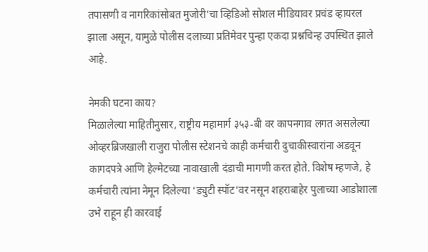तपासणी व नागरिकांसोबत मुजोरी’चा व्हिडिओ सोशल मीडियावर प्रचंड व्हायरल झाला असून, यामुळे पोलीस दलाच्या प्रतिमेवर पुन्हा एकदा प्रश्नचिन्ह उपस्थित झाले आहे.

नेमकी घटना काय?
मिळालेल्या माहितीनुसार, राष्ट्रीय महामार्ग ३५३-बी वर कापनगाव लगत असलेल्या ओव्हरब्रिजखाली राजुरा पोलीस स्टेशनचे काही कर्मचारी दुचाकीस्वारांना अडवून कागदपत्रे आणि हेल्मेटच्या नावाखाली दंडाची मागणी करत होते. विशेष म्हणजे, हे कर्मचारी त्यांना नेमून दिलेल्या ‘ड्युटी स्पॉट’वर नसून शहराबाहेर पुलाच्या आडोशाला उभे राहून ही कारवाई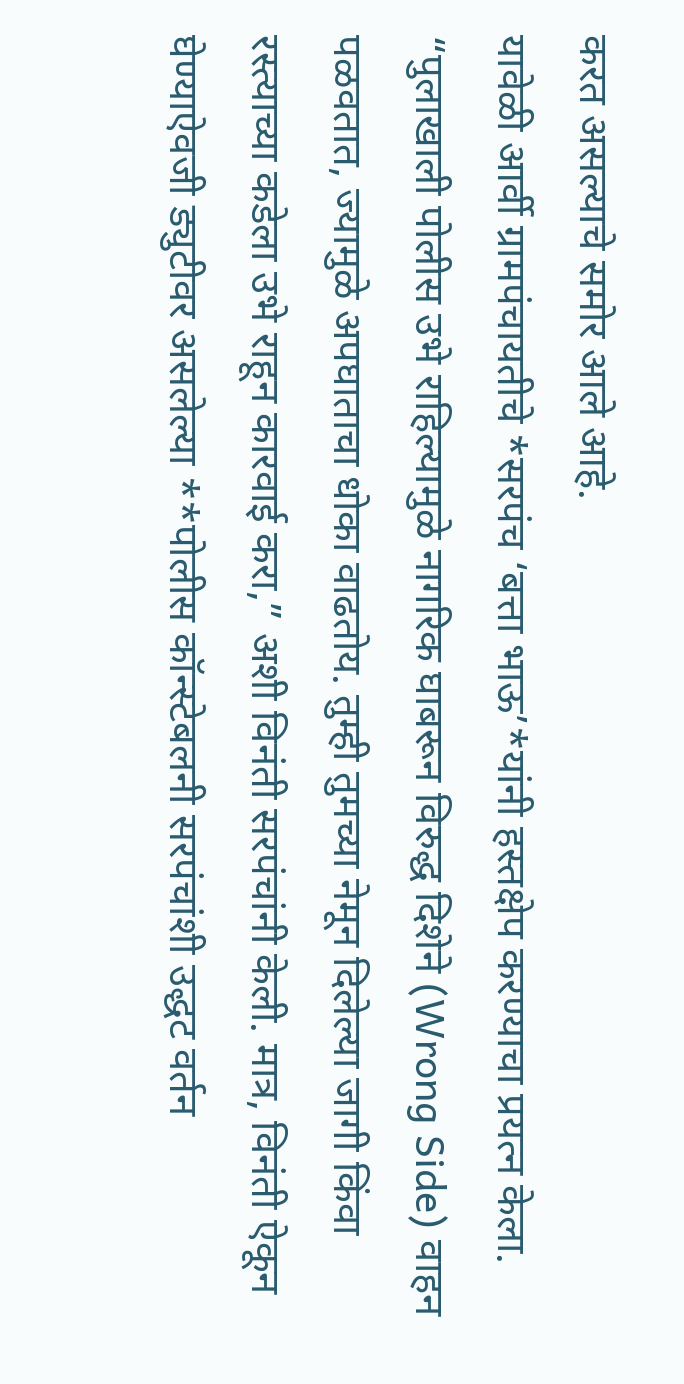करत असल्याचे समोर आले आहे.
यावेळी आर्वी ग्रामपंचायतीचे *सरपंच ‘बत्ता भाऊ’*यांनी हस्तक्षेप करण्याचा प्रयत्न केला. “पुलाखाली पोलीस उभे राहिल्यामुळे नागरिक घाबरून विरुद्ध दिशेने (Wrong Side) वाहन पळवतात, ज्यामुळे अपघाताचा धोका वाढतोय. तुम्ही तुमच्या नेमून दिलेल्या जागी किंवा रस्त्याच्या कडेला उभे राहून कारवाई करा,” अशी विनंती सरपंचांनी केली. मात्र, विनंती ऐकून घेण्याऐवजी ड्युटीवर असलेल्या **पोलीस कॉन्स्टेबलनी सरपंचांशी उद्धट वर्तन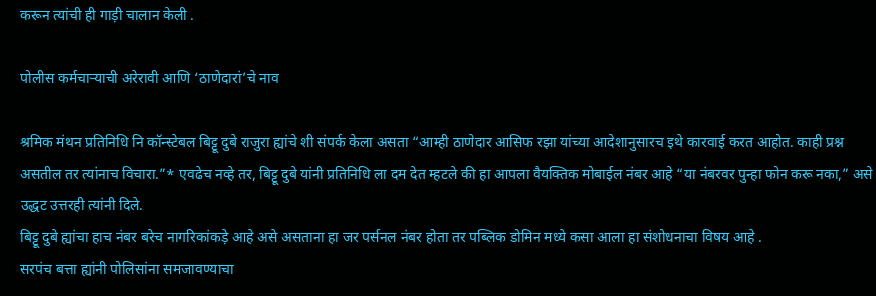करून त्यांची ही गाड़ी चालान केली .

पोलीस कर्मचाऱ्याची अरेरावी आणि ‘ठाणेदारां’चे नाव

श्रमिक मंथन प्रतिनिधि नि कॉन्स्टेबल बिट्टू दुबे राजुरा ह्यांचे शी संपर्क केला असता “आम्ही ठाणेदार आसिफ रझा यांच्या आदेशानुसारच इथे कारवाई करत आहोत. काही प्रश्न असतील तर त्यांनाच विचारा.”* एवढेच नव्हे तर, बिट्टू दुबे यांनी प्रतिनिधि ला दम देत म्हटले की हा आपला वैयक्तिक मोबाईल नंबर आहे “या नंबरवर पुन्हा फोन करू नका,” असे उद्धट उत्तरही त्यांनी दिले.
बिट्टू दुबे ह्यांचा हाच नंबर बरेच नागरिकांकड़े आहे असे असताना हा जर पर्सनल नंबर होता तर पब्लिक डोमिन मध्ये कसा आला हा संशोधनाचा विषय आहे .
सरपंच बत्ता ह्यांनी पोलिसांना समजावण्याचा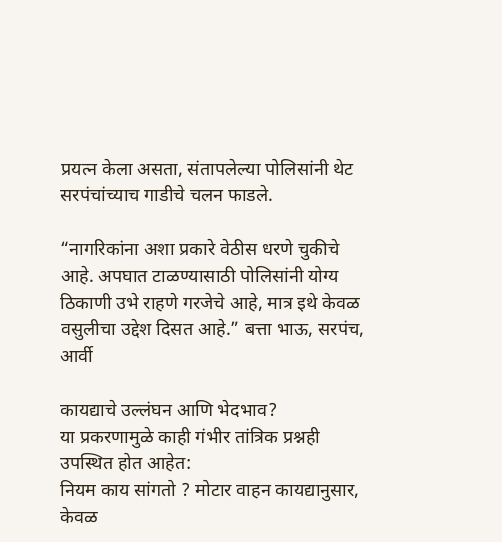प्रयत्न केला असता, संतापलेल्या पोलिसांनी थेट सरपंचांच्याच गाडीचे चलन फाडले.

“नागरिकांना अशा प्रकारे वेठीस धरणे चुकीचे आहे. अपघात टाळण्यासाठी पोलिसांनी योग्य ठिकाणी उभे राहणे गरजेचे आहे, मात्र इथे केवळ वसुलीचा उद्देश दिसत आहे.” बत्ता भाऊ, सरपंच, आर्वी

कायद्याचे उल्लंघन आणि भेदभाव?
या प्रकरणामुळे काही गंभीर तांत्रिक प्रश्नही उपस्थित होत आहेत:
नियम काय सांगतो ? मोटार वाहन कायद्यानुसार, केवळ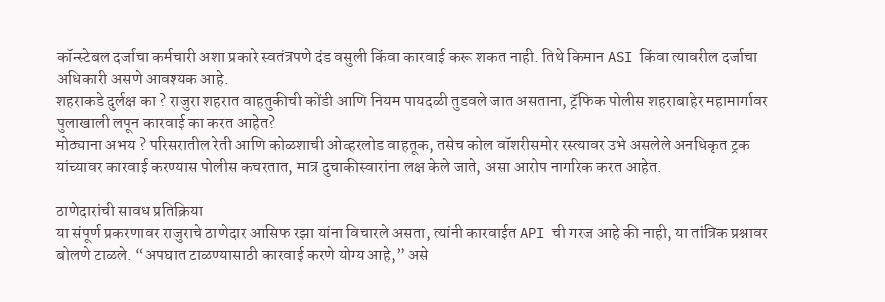कॉन्स्टेबल दर्जाचा कर्मचारी अशा प्रकारे स्वतंत्रपणे दंड वसुली किंवा कारवाई करू शकत नाही. तिथे किमान ASI किंवा त्यावरील दर्जाचा अधिकारी असणे आवश्यक आहे.
शहराकडे दुर्लक्ष का ? राजुरा शहरात वाहतुकीची कोंडी आणि नियम पायदळी तुडवले जात असताना, ट्रॅफिक पोलीस शहराबाहेर महामार्गावर पुलाखाली लपून कारवाई का करत आहेत?
मोठ्याना अभय ? परिसरातील रेती आणि कोळशाची ओव्हरलोड वाहतूक, तसेच कोल वॉशरीसमोर रस्त्यावर उभे असलेले अनधिकृत ट्रक यांच्यावर कारवाई करण्यास पोलीस कचरतात, मात्र दुचाकीस्वारांना लक्ष केले जाते, असा आरोप नागरिक करत आहेत.

ठाणेदारांची सावध प्रतिक्रिया
या संपूर्ण प्रकरणावर राजुराचे ठाणेदार आसिफ रझा यांना विचारले असता, त्यांनी कारवाईत API ची गरज आहे की नाही, या तांत्रिक प्रश्नावर बोलणे टाळले. “अपघात टाळण्यासाठी कारवाई करणे योग्य आहे,” असे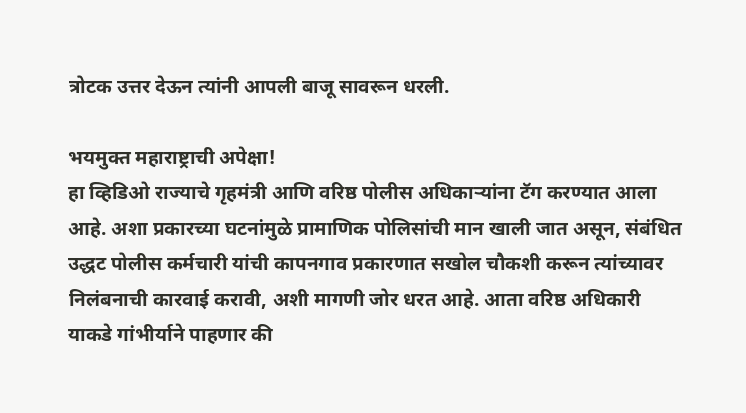त्रोटक उत्तर देऊन त्यांनी आपली बाजू सावरून धरली.

भयमुक्त महाराष्ट्राची अपेक्षा!
हा व्हिडिओ राज्याचे गृहमंत्री आणि वरिष्ठ पोलीस अधिकाऱ्यांना टॅग करण्यात आला आहे. अशा प्रकारच्या घटनांमुळे प्रामाणिक पोलिसांची मान खाली जात असून, संबंधित उद्धट पोलीस कर्मचारी यांची कापनगाव प्रकारणात सखोल चौकशी करून त्यांच्यावर निलंबनाची कारवाई करावी, अशी मागणी जोर धरत आहे. आता वरिष्ठ अधिकारी याकडे गांभीर्याने पाहणार की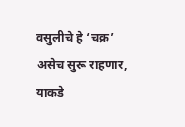वसुलीचे हे ‘चक्र’ असेच सुरू राहणार, याकडे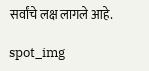सर्वांचे लक्ष लागले आहे.

spot_img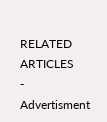RELATED ARTICLES
- Advertisment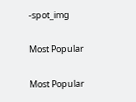-spot_img

Most Popular

Most Popular